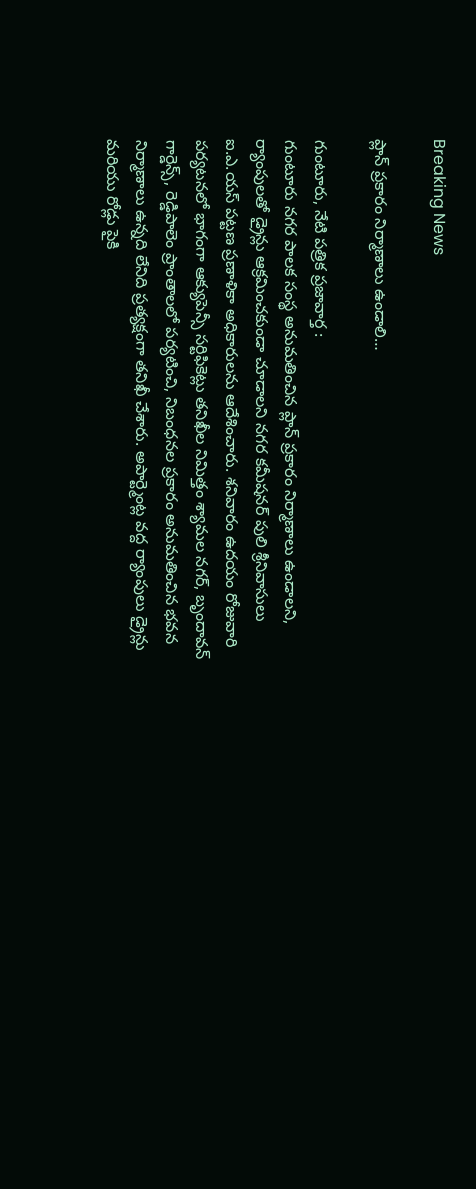Breaking News

ప్లాన్ ప్రకారం నిర్మాణాలు ఉండాలి…

గుంటూరు, నేటి పత్రిక ప్రజావార్త :
గుంటూరు నగర పాలక సంస్థ అనుమతించిన ప్లాన్ ప్రకారం నిర్మాణాలు ఉండాలని, ర్యాంపులతో డ్రైన్లు ఆక్రమించకుండా చూడాలని నగర కమీషనర్ పులి శ్రీనివాసులు ఐ.ఎ.యస్ పట్టణ ప్రణాళికా అధికారులను ఆదేశించారు. శనివారం ఉదయం రోజువారి పర్యటనలో భాగంగా ఆక్యుపెన్సీ సర్టిఫికెట్లు తనిఖీల నిమిత్తం శ్యామల నగర్, బృందావన్ గార్డెన్స్, రెడ్డిపాలెం ప్రాంతాలలో పర్యటించి, నిబంధనల ప్రకారం అనుమతించిన భవన నిర్మాణాలు ఉన్నది లేనిది ప్రత్యక్షంగా తనిఖీ చేశారు. అపార్ట్మెంట్ల వద్ద ర్యాంపులు డ్రైన్లు మరియు రోడ్లు పైకి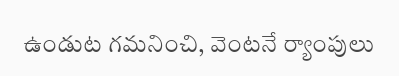ఉండుట గమనించి, వెంటనే ర్యాంపులు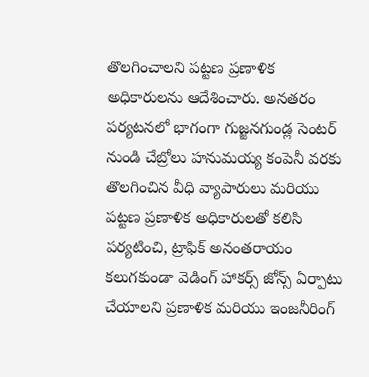తొలగించాలని పట్టణ ప్రణాళిక అధికారులను ఆదేశించారు. అనతరం పర్యటనలో భాగంగా గుజ్జనగుండ్ల సెంటర్ నుండి చేబ్రోలు హనుమయ్య కంపెనీ వరకు తొలగించిన వీధి వ్యాపారులు మరియు పట్టణ ప్రణాళిక అధికారులతో కలిసి పర్యటించి, ట్రాఫిక్ అనంతరాయం కలుగకుండా వెడింగ్ హాకర్స్ జోన్స్ ఏర్పాటు చేయాలని ప్రణాళిక మరియు ఇంజనీరింగ్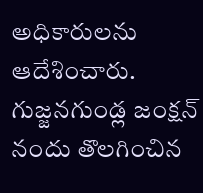అధికారులను ఆదేశించారు.
గుజ్జనగుండ్ల జంక్షన్ నందు తొలగించిన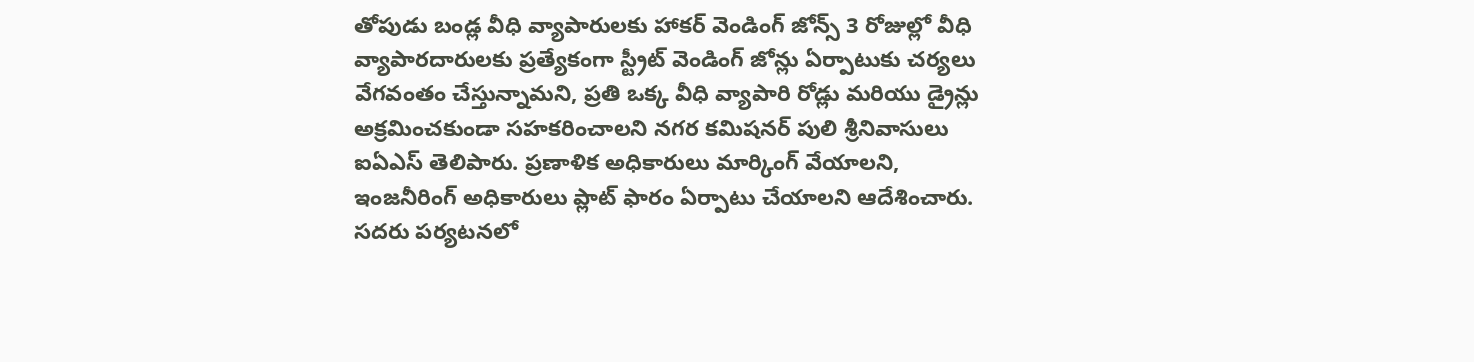తోపుడు బండ్ల వీధి వ్యాపారులకు హాకర్ వెండింగ్ జోన్స్ 3 రోజుల్లో వీధి వ్యాపారదారులకు ప్రత్యేకంగా స్ట్రీట్ వెండింగ్ జోన్లు ఏర్పాటుకు చర్యలు వేగవంతం చేస్తున్నామని, ప్రతి ఒక్క వీధి వ్యాపారి రోడ్లు మరియు డ్రైన్లు అక్రమించకుండా సహకరించాలని నగర కమిషనర్ పులి శ్రీనివాసులు ఐఏఎస్ తెలిపారు. ప్రణాళిక అధికారులు మార్కింగ్ వేయాలని, ఇంజనీరింగ్ అధికారులు ప్లాట్ ఫారం ఏర్పాటు చేయాలని ఆదేశించారు.
సదరు పర్యటనలో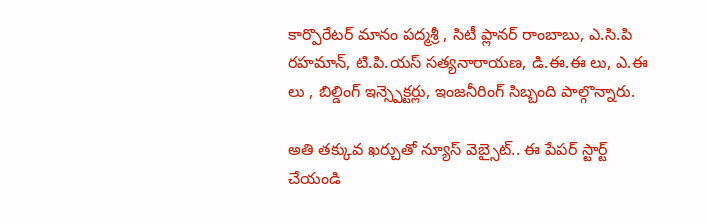కార్పొరేటర్ మానం పద్మశ్రీ , సిటీ ప్లానర్ రాంబాబు, ఎ.సి.పి రహమాన్, టి.పి.యస్ సత్యనారాయణ, డి.ఈ.ఈ లు, ఎ.ఈ లు , బిల్డింగ్ ఇన్స్పెక్టర్లు, ఇంజనీరింగ్ సిబ్బంది పాల్గొన్నారు.

అతి తక్కువ ఖర్చుతో న్యూస్ వెబ్సైట్.. ఈ పేపర్ స్టార్ట్ చేయండి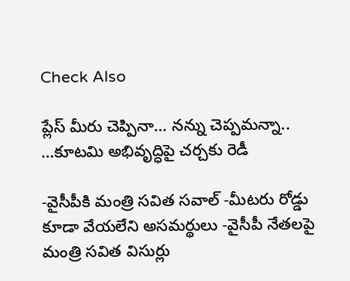Check Also

ప్లేస్ మీరు చెప్పినా… నన్ను చెప్పమన్నా.. …కూటమి అభివృద్ధిపై చర్చకు రెడీ

-వైసీపీకి మంత్రి సవిత సవాల్ -మీటరు రోడ్డు కూడా వేయలేని అసమర్థులు -వైసీపీ నేతలపై మంత్రి సవిత విసుర్లు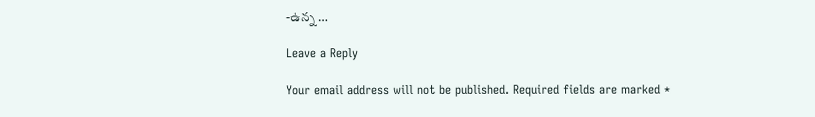-ఉన్న …

Leave a Reply

Your email address will not be published. Required fields are marked *